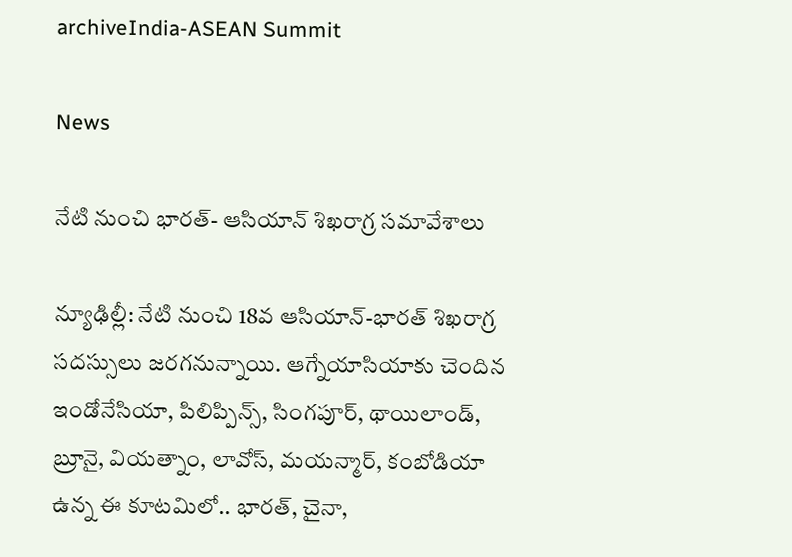archiveIndia-ASEAN Summit

News

నేటి నుంచి భారత్- ఆసియాన్ శిఖరాగ్ర సమావేశాలు

న్యూఢిల్లీ: నేటి నుంచి 18వ ఆసియాన్-భారత్ శిఖరాగ్ర సదస్సులు జరగనున్నాయి. ఆగ్నేయాసియాకు చెందిన ఇండోనేసియా, పిలిప్పిన్స్, సింగపూర్, థాయిలాండ్, బ్రూనై, వియత్నాం, లావోస్, మయన్మార్, కంబోడియా ఉన్న ఈ కూటమిలో.. భారత్, చైనా,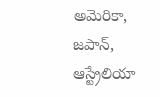అమెరికా, జపాన్, ఆస్ట్రేలియా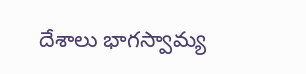దేశాలు భాగస్వామ్య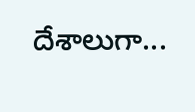దేశాలుగా...